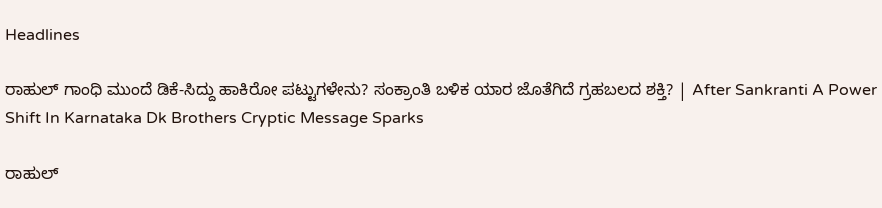Headlines

ರಾಹುಲ್ ಗಾಂಧಿ ಮುಂದೆ ಡಿಕೆ-ಸಿದ್ದು ಹಾಕಿರೋ ಪಟ್ಟುಗಳೇನು? ಸಂಕ್ರಾಂತಿ ಬಳಿಕ ಯಾರ ಜೊತೆಗಿದೆ ಗ್ರಹಬಲದ ಶಕ್ತಿ? | After Sankranti A Power Shift In Karnataka Dk Brothers Cryptic Message Sparks

ರಾಹುಲ್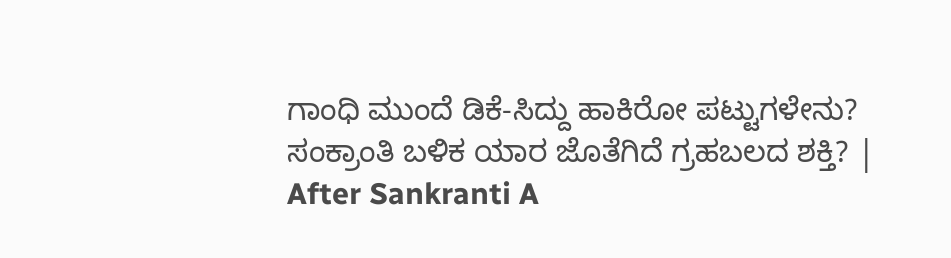ಗಾಂಧಿ ಮುಂದೆ ಡಿಕೆ-ಸಿದ್ದು ಹಾಕಿರೋ ಪಟ್ಟುಗಳೇನು? ಸಂಕ್ರಾಂತಿ ಬಳಿಕ ಯಾರ ಜೊತೆಗಿದೆ ಗ್ರಹಬಲದ ಶಕ್ತಿ? | After Sankranti A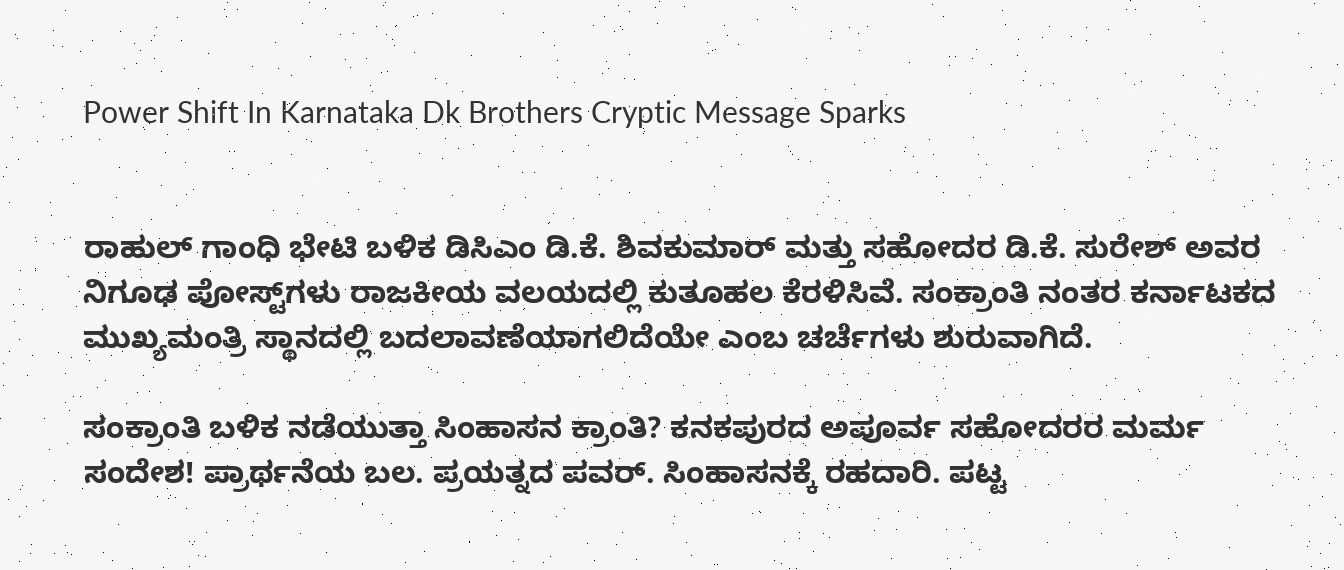Power Shift In Karnataka Dk Brothers Cryptic Message Sparks


ರಾಹುಲ್ ಗಾಂಧಿ ಭೇಟಿ ಬಳಿಕ ಡಿಸಿಎಂ ಡಿ.ಕೆ. ಶಿವಕುಮಾರ್ ಮತ್ತು ಸಹೋದರ ಡಿ.ಕೆ. ಸುರೇಶ್ ಅವರ ನಿಗೂಢ ಪೋಸ್ಟ್‌ಗಳು ರಾಜಕೀಯ ವಲಯದಲ್ಲಿ ಕುತೂಹಲ ಕೆರಳಿಸಿವೆ. ಸಂಕ್ರಾಂತಿ ನಂತರ ಕರ್ನಾಟಕದ ಮುಖ್ಯಮಂತ್ರಿ ಸ್ಥಾನದಲ್ಲಿ ಬದಲಾವಣೆಯಾಗಲಿದೆಯೇ ಎಂಬ ಚರ್ಚೆಗಳು ಶುರುವಾಗಿದೆ.

ಸಂಕ್ರಾಂತಿ ಬಳಿಕ ನಡೆಯುತ್ತಾ ಸಿಂಹಾಸನ ಕ್ರಾಂತಿ? ಕನಕಪುರದ ಅಪೂರ್ವ ಸಹೋದರರ ಮರ್ಮ ಸಂದೇಶ! ಪ್ರಾರ್ಥನೆಯ ಬಲ. ಪ್ರಯತ್ನದ ಪವರ್. ಸಿಂಹಾಸನಕ್ಕೆ ರಹದಾರಿ. ಪಟ್ಟ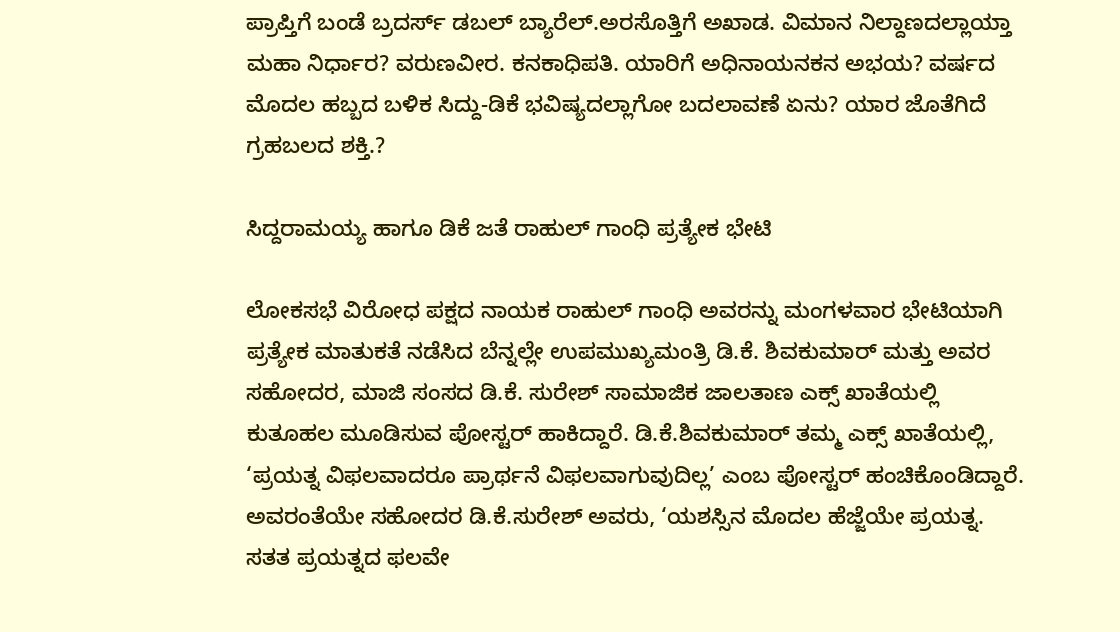ಪ್ರಾಪ್ತಿಗೆ ಬಂಡೆ ಬ್ರದರ್ಸ್ ಡಬಲ್ ಬ್ಯಾರೆಲ್.ಅರಸೊತ್ತಿಗೆ ಅಖಾಡ. ವಿಮಾನ ನಿಲ್ದಾಣದಲ್ಲಾಯ್ತಾ ಮಹಾ ನಿರ್ಧಾರ? ವರುಣವೀರ. ಕನಕಾಧಿಪತಿ. ಯಾರಿಗೆ ಅಧಿನಾಯನಕನ ಅಭಯ? ವರ್ಷದ ಮೊದಲ ಹಬ್ಬದ ಬಳಿಕ ಸಿದ್ದು-ಡಿಕೆ ಭವಿಷ್ಯದಲ್ಲಾಗೋ ಬದಲಾವಣೆ ಏನು? ಯಾರ ಜೊತೆಗಿದೆ ಗ್ರಹಬಲದ ಶಕ್ತಿ.?

ಸಿದ್ದರಾಮಯ್ಯ ಹಾಗೂ ಡಿಕೆ ಜತೆ ರಾಹುಲ್ ಗಾಂಧಿ ಪ್ರತ್ಯೇಕ ಭೇಟಿ

ಲೋಕಸಭೆ ವಿರೋಧ ಪಕ್ಷದ ನಾಯಕ ರಾಹುಲ್‌ ಗಾಂಧಿ ಅವರನ್ನು ಮಂಗಳವಾರ ಭೇಟಿಯಾಗಿ ಪ್ರತ್ಯೇಕ ಮಾತುಕತೆ ನಡೆಸಿದ ಬೆನ್ನಲ್ಲೇ ಉಪಮುಖ್ಯಮಂತ್ರಿ ಡಿ.ಕೆ. ಶಿವಕುಮಾರ್‌ ಮತ್ತು ಅವರ ಸಹೋದರ, ಮಾಜಿ ಸಂಸದ ಡಿ.ಕೆ. ಸುರೇಶ್‌ ಸಾಮಾಜಿಕ ಜಾಲತಾಣ ಎಕ್ಸ್‌ ಖಾತೆಯಲ್ಲಿ ಕುತೂಹಲ ಮೂಡಿಸುವ ಪೋಸ್ಟರ್‌ ಹಾಕಿದ್ದಾರೆ. ಡಿ.ಕೆ.ಶಿವಕುಮಾರ್‌ ತಮ್ಮ ಎಕ್ಸ್ ಖಾತೆಯಲ್ಲಿ, ‘ಪ್ರಯತ್ನ ವಿಫಲವಾದರೂ ಪ್ರಾರ್ಥನೆ ವಿಫಲವಾಗುವುದಿಲ್ಲ’ ಎಂಬ ಪೋಸ್ಟರ್‌ ಹಂಚಿಕೊಂಡಿದ್ದಾರೆ. ಅವರಂತೆಯೇ ಸಹೋದರ ಡಿ.ಕೆ.ಸುರೇಶ್‌ ಅವರು, ‘ಯಶಸ್ಸಿನ ಮೊದಲ ಹೆಜ್ಜೆಯೇ ಪ್ರಯತ್ನ. ಸತತ ಪ್ರಯತ್ನದ ಫಲವೇ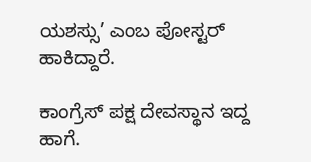ಯಶಸ್ಸು’ ಎಂಬ ಪೋಸ್ಟರ್‌ ಹಾಕಿದ್ದಾರೆ.

ಕಾಂಗ್ರೆಸ್ ಪಕ್ಷ ದೇವಸ್ಥಾನ ಇದ್ದ ಹಾಗೆ.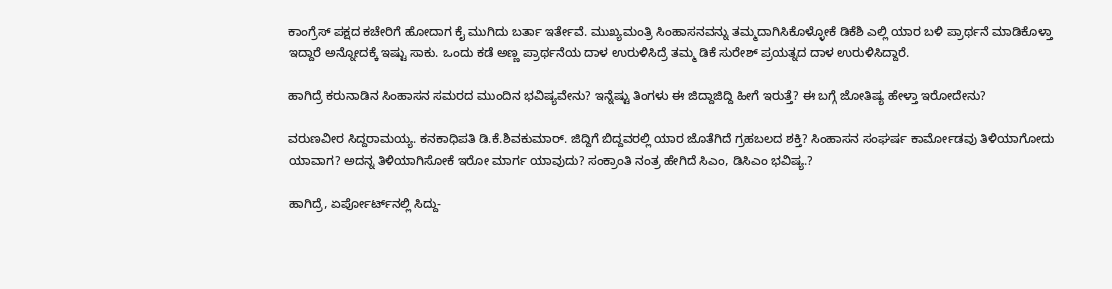ಕಾಂಗ್ರೆಸ್ ಪಕ್ಷದ ಕಚೇರಿಗೆ ಹೋದಾಗ ಕೈ ಮುಗಿದು ಬರ್ತಾ ಇರ್ತೇವೆ. ಮುಖ್ಯಮಂತ್ರಿ ಸಿಂಹಾಸನವನ್ನು ತಮ್ಮದಾಗಿಸಿಕೊಳ್ಳೋಕೆ ಡಿಕೆಶಿ ಎಲ್ಲಿ ಯಾರ ಬಳಿ ಪ್ರಾರ್ಥನೆ ಮಾಡಿಕೊಳ್ತಾ ಇದ್ದಾರೆ ಅನ್ನೋದಕ್ಕೆ ಇಷ್ಟು ಸಾಕು. ಒಂದು ಕಡೆ ಅಣ್ಣ ಪ್ರಾರ್ಥನೆಯ ದಾಳ ಉರುಳಿಸಿದ್ರೆ ತಮ್ಮ ಡಿಕೆ ಸುರೇಶ್ ಪ್ರಯತ್ನದ ದಾಳ ಉರುಳಿಸಿದ್ದಾರೆ.

ಹಾಗಿದ್ರೆ ಕರುನಾಡಿನ ಸಿಂಹಾಸನ ಸಮರದ ಮುಂದಿನ ಭವಿಷ್ಯವೇನು? ಇನ್ನೆಷ್ಟು ತಿಂಗಳು ಈ ಜಿದ್ದಾಜಿದ್ದಿ ಹೀಗೆ ಇರುತ್ತೆ? ಈ ಬಗ್ಗೆ ಜೋತಿಷ್ಯ ಹೇಳ್ತಾ ಇರೋದೇನು?

ವರುಣವೀರ ಸಿದ್ದರಾಮಯ್ಯ. ಕನಕಾಧಿಪತಿ ಡಿ.ಕೆ.ಶಿವಕುಮಾರ್. ಜಿದ್ದಿಗೆ ಬಿದ್ದವರಲ್ಲಿ ಯಾರ ಜೊತೆಗಿದೆ ಗ್ರಹಬಲದ ಶಕ್ತಿ? ಸಿಂಹಾಸನ ಸಂಘರ್ಷ ಕಾರ್ಮೋಡವು ತಿಳಿಯಾಗೋದು ಯಾವಾಗ? ಅದನ್ನ ತಿಳಿಯಾಗಿಸೋಕೆ ಇರೋ ಮಾರ್ಗ ಯಾವುದು? ಸಂಕ್ರಾಂತಿ ನಂತ್ರ ಹೇಗಿದೆ ಸಿಎಂ, ಡಿಸಿಎಂ ಭವಿಷ್ಯ.?

ಹಾಗಿದ್ರೆ, ಏರ್ಪೋರ್ಟ್‌ನಲ್ಲಿ ಸಿದ್ದು-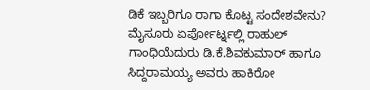ಡಿಕೆ ಇಬ್ಬರಿಗೂ ರಾಗಾ ಕೊಟ್ಟ ಸಂದೇಶವೇನು? ಮೈಸೂರು ಏರ್ಪೋರ್ಟ್ನಲ್ಲಿ ರಾಹುಲ್ ಗಾಂಧಿಯೆದುರು ಡಿ.ಕೆ.ಶಿವಕುಮಾರ್ ಹಾಗೂ ಸಿದ್ದರಾಮಯ್ಯ ಅವರು ಹಾಕಿರೋ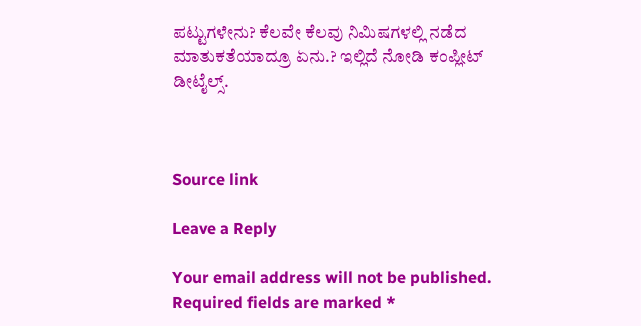ಪಟ್ಟುಗಳೇನು? ಕೆಲವೇ ಕೆಲವು ನಿಮಿಷಗಳಲ್ಲಿ ನಡೆದ ಮಾತುಕತೆಯಾದ್ರೂ ಏನು.? ಇಲ್ಲಿದೆ ನೋಡಿ ಕಂಪ್ಲೀಟ್‌ ಡೀಟೈಲ್ಸ್.



Source link

Leave a Reply

Your email address will not be published. Required fields are marked *